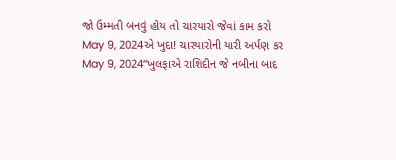જો ઉમ્મતી બનવું હોય તો ચારયારો જેવાં કામ કરો
May 9, 2024એ ખુદા! ચારયારોની યારી અર્પણ કર
May 9, 2024“ખુલફાએ રાશિદીન જે નબીના બાદ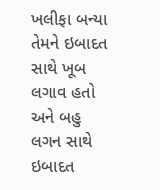ખલીફા બન્યા તેમને ઇબાદત સાથે ખૂબ લગાવ હતો અને બહુ લગન સાથે ઇબાદત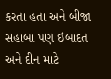કરતા હતા અને બીજા સહાબા પણ ઇબાદત અને દીન માટે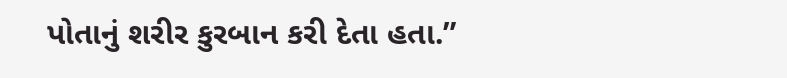પોતાનું શરીર કુરબાન કરી દેતા હતા.”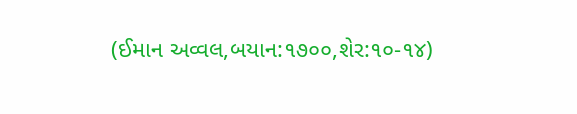(ઈમાન અવ્વલ,બયાન:૧૭૦૦,શેર:૧૦-૧૪)